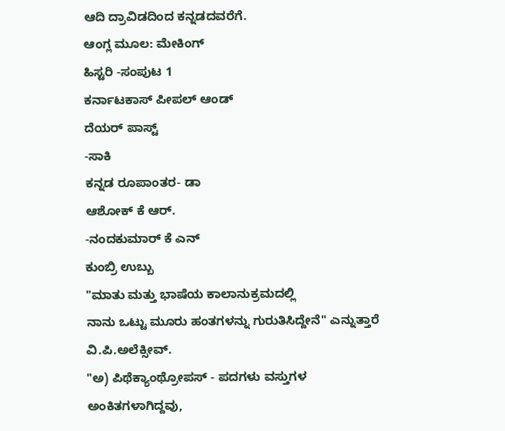ಆದಿ ದ್ರಾವಿಡದಿಂದ ಕನ್ನಡದವರೆಗೆ.
ಆಂಗ್ಲ ಮೂಲ: ಮೇಕಿಂಗ್
ಹಿಸ್ಟರಿ -ಸಂಪುಟ 1
ಕರ್ನಾಟಕಾಸ್ ಪೀಪಲ್ ಆಂಡ್
ದೆಯರ್ ಪಾಸ್ಟ್
-ಸಾಕಿ
ಕನ್ನಡ ರೂಪಾಂತರ- ಡಾ
ಆಶೋಕ್ ಕೆ ಆರ್.
-ನಂದಕುಮಾರ್ ಕೆ ಎನ್
ಕುಂಬ್ರಿ ಉಬ್ಬು
"ಮಾತು ಮತ್ತು ಭಾಷೆಯ ಕಾಲಾನುಕ್ರಮದಲ್ಲಿ
ನಾನು ಒಟ್ಟು ಮೂರು ಹಂತಗಳನ್ನು ಗುರುತಿಸಿದ್ದೇನೆ" ಎನ್ನುತ್ತಾರೆ ವಿ.ಪಿ.ಅಲೆಕ್ಸೀವ್.
"ಅ) ಪಿಥೆಕ್ಯಾಂಥ್ರೋಪಸ್ - ಪದಗಳು ವಸ್ತುಗಳ
ಅಂಕಿತಗಳಾಗಿದ್ದವು,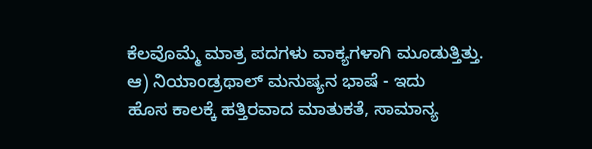ಕೆಲವೊಮ್ಮೆ ಮಾತ್ರ ಪದಗಳು ವಾಕ್ಯಗಳಾಗಿ ಮೂಡುತ್ತಿತ್ತು.
ಆ) ನಿಯಾಂಡ್ರಥಾಲ್ ಮನುಷ್ಯನ ಭಾಷೆ - ಇದು
ಹೊಸ ಕಾಲಕ್ಕೆ ಹತ್ತಿರವಾದ ಮಾತುಕತೆ, ಸಾಮಾನ್ಯ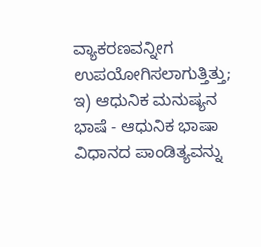ವ್ಯಾಕರಣವನ್ನೀಗ ಉಪಯೋಗಿಸಲಾಗುತ್ತಿತ್ತು;
ಇ) ಆಧುನಿಕ ಮನುಷ್ಯನ ಭಾಷೆ - ಆಧುನಿಕ ಭಾಷಾ
ವಿಧಾನದ ಪಾಂಡಿತ್ಯವನ್ನು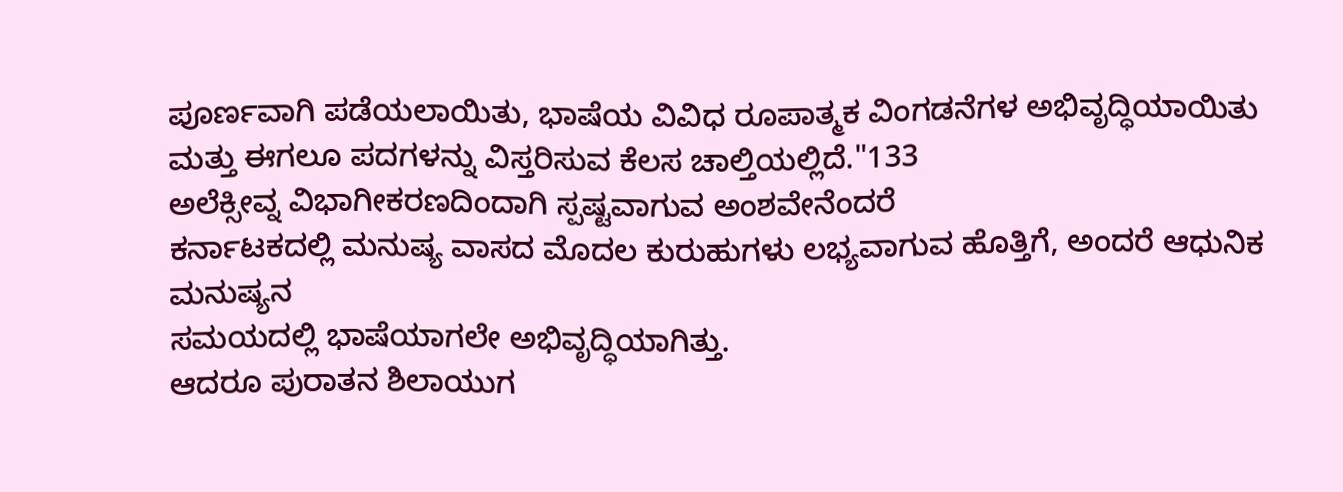ಪೂರ್ಣವಾಗಿ ಪಡೆಯಲಾಯಿತು, ಭಾಷೆಯ ವಿವಿಧ ರೂಪಾತ್ಮಕ ವಿಂಗಡನೆಗಳ ಅಭಿವೃದ್ಧಿಯಾಯಿತು
ಮತ್ತು ಈಗಲೂ ಪದಗಳನ್ನು ವಿಸ್ತರಿಸುವ ಕೆಲಸ ಚಾಲ್ತಿಯಲ್ಲಿದೆ."133
ಅಲೆಕ್ಸೀವ್ನ ವಿಭಾಗೀಕರಣದಿಂದಾಗಿ ಸ್ಪಷ್ಟವಾಗುವ ಅಂಶವೇನೆಂದರೆ
ಕರ್ನಾಟಕದಲ್ಲಿ ಮನುಷ್ಯ ವಾಸದ ಮೊದಲ ಕುರುಹುಗಳು ಲಭ್ಯವಾಗುವ ಹೊತ್ತಿಗೆ, ಅಂದರೆ ಆಧುನಿಕ ಮನುಷ್ಯನ
ಸಮಯದಲ್ಲಿ ಭಾಷೆಯಾಗಲೇ ಅಭಿವೃದ್ಧಿಯಾಗಿತ್ತು.
ಆದರೂ ಪುರಾತನ ಶಿಲಾಯುಗ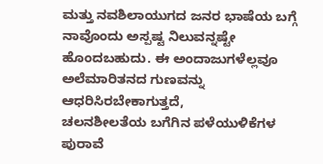ಮತ್ತು ನವಶಿಲಾಯುಗದ ಜನರ ಭಾಷೆಯ ಬಗ್ಗೆ
ನಾವೊಂದು ಅಸ್ಪಷ್ಟ ನಿಲುವನ್ನಷ್ಟೇ ಹೊಂದಬಹುದು. ಈ ಅಂದಾಜುಗಳೆಲ್ಲವೂ ಅಲೆಮಾರಿತನದ ಗುಣವನ್ನು ಆಧರಿಸಿರಬೇಕಾಗುತ್ತದೆ,
ಚಲನಶೀಲತೆಯ ಬಗೆಗಿನ ಪಳೆಯುಳಿಕೆಗಳ ಪುರಾವೆ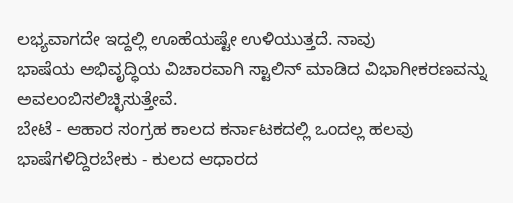ಲಭ್ಯವಾಗದೇ ಇದ್ದಲ್ಲಿ ಊಹೆಯಷ್ಟೇ ಉಳಿಯುತ್ತದೆ. ನಾವು
ಭಾಷೆಯ ಅಭಿವೃದ್ಧಿಯ ವಿಚಾರವಾಗಿ ಸ್ಟಾಲಿನ್ ಮಾಡಿದ ವಿಭಾಗೀಕರಣವನ್ನು ಅವಲಂಬಿಸಲಿಚ್ಛಿಸುತ್ತೇವೆ.
ಬೇಟೆ - ಆಹಾರ ಸಂಗ್ರಹ ಕಾಲದ ಕರ್ನಾಟಕದಲ್ಲಿ ಒಂದಲ್ಲ ಹಲವು ಭಾಷೆಗಳಿದ್ದಿರಬೇಕು - ಕುಲದ ಆಧಾರದ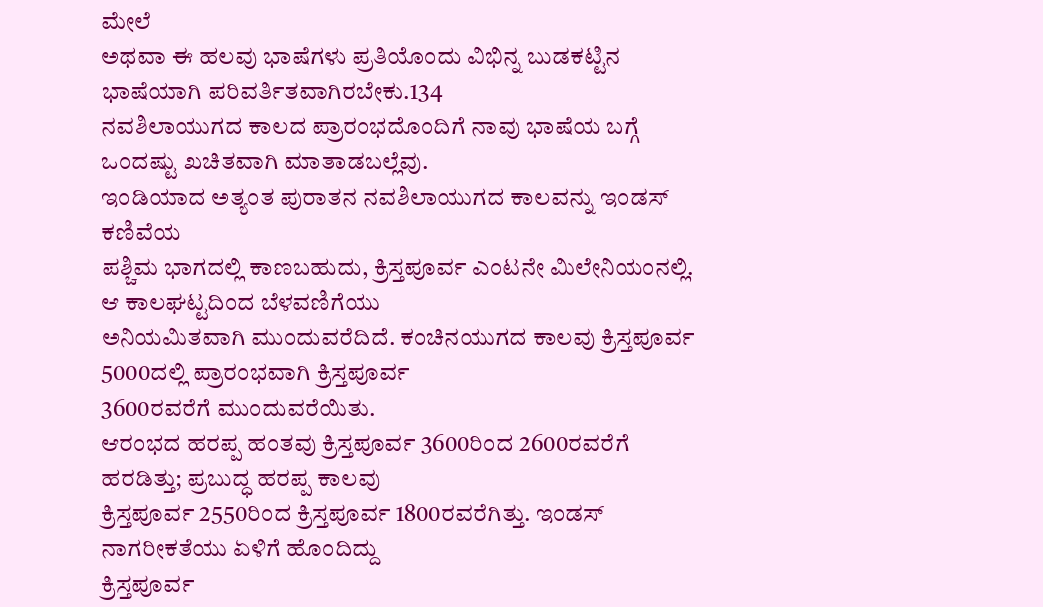ಮೇಲೆ
ಅಥವಾ ಈ ಹಲವು ಭಾಷೆಗಳು ಪ್ರತಿಯೊಂದು ವಿಭಿನ್ನ ಬುಡಕಟ್ಟಿನ ಭಾಷೆಯಾಗಿ ಪರಿವರ್ತಿತವಾಗಿರಬೇಕು.134
ನವಶಿಲಾಯುಗದ ಕಾಲದ ಪ್ರಾರಂಭದೊಂದಿಗೆ ನಾವು ಭಾಷೆಯ ಬಗ್ಗೆ ಒಂದಷ್ಟು ಖಚಿತವಾಗಿ ಮಾತಾಡಬಲ್ಲೆವು.
ಇಂಡಿಯಾದ ಅತ್ಯಂತ ಪುರಾತನ ನವಶಿಲಾಯುಗದ ಕಾಲವನ್ನು ಇಂಡಸ್ ಕಣಿವೆಯ
ಪಶ್ಚಿಮ ಭಾಗದಲ್ಲಿ ಕಾಣಬಹುದು, ಕ್ರಿಸ್ತಪೂರ್ವ ಎಂಟನೇ ಮಿಲೇನಿಯಂನಲ್ಲಿ. ಆ ಕಾಲಘಟ್ಟದಿಂದ ಬೆಳವಣಿಗೆಯು
ಅನಿಯಮಿತವಾಗಿ ಮುಂದುವರೆದಿದೆ. ಕಂಚಿನಯುಗದ ಕಾಲವು ಕ್ರಿಸ್ತಪೂರ್ವ 5000ದಲ್ಲಿ ಪ್ರಾರಂಭವಾಗಿ ಕ್ರಿಸ್ತಪೂರ್ವ
3600ರವರೆಗೆ ಮುಂದುವರೆಯಿತು.
ಆರಂಭದ ಹರಪ್ಪ ಹಂತವು ಕ್ರಿಸ್ತಪೂರ್ವ 3600ರಿಂದ 2600ರವರೆಗೆ ಹರಡಿತ್ತು; ಪ್ರಬುದ್ಧ ಹರಪ್ಪ ಕಾಲವು
ಕ್ರಿಸ್ತಪೂರ್ವ 2550ರಿಂದ ಕ್ರಿಸ್ತಪೂರ್ವ 1800ರವರೆಗಿತ್ತು. ಇಂಡಸ್ ನಾಗರೀಕತೆಯು ಏಳಿಗೆ ಹೊಂದಿದ್ದು
ಕ್ರಿಸ್ತಪೂರ್ವ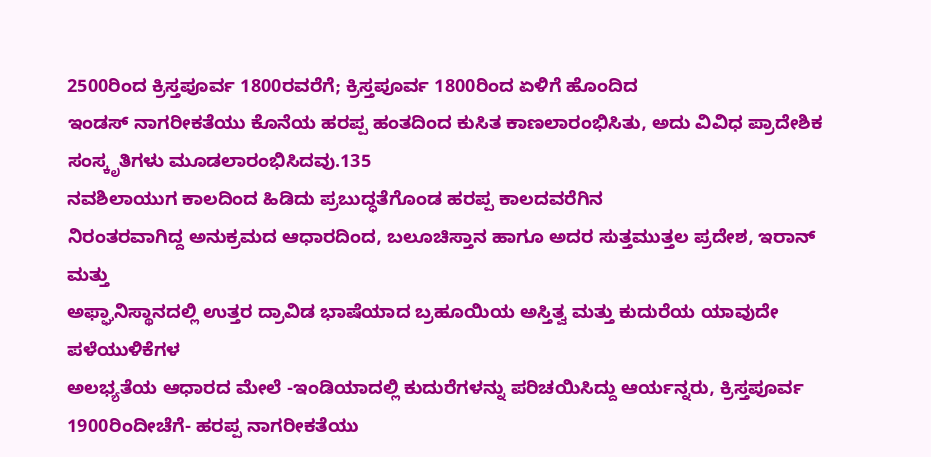2500ರಿಂದ ಕ್ರಿಸ್ತಪೂರ್ವ 1800ರವರೆಗೆ; ಕ್ರಿಸ್ತಪೂರ್ವ 1800ರಿಂದ ಏಳಿಗೆ ಹೊಂದಿದ
ಇಂಡಸ್ ನಾಗರೀಕತೆಯು ಕೊನೆಯ ಹರಪ್ಪ ಹಂತದಿಂದ ಕುಸಿತ ಕಾಣಲಾರಂಭಿಸಿತು, ಅದು ವಿವಿಧ ಪ್ರಾದೇಶಿಕ
ಸಂಸ್ಕೃತಿಗಳು ಮೂಡಲಾರಂಭಿಸಿದವು.135
ನವಶಿಲಾಯುಗ ಕಾಲದಿಂದ ಹಿಡಿದು ಪ್ರಬುದ್ಧತೆಗೊಂಡ ಹರಪ್ಪ ಕಾಲದವರೆಗಿನ
ನಿರಂತರವಾಗಿದ್ದ ಅನುಕ್ರಮದ ಆಧಾರದಿಂದ, ಬಲೂಚಿಸ್ತಾನ ಹಾಗೂ ಅದರ ಸುತ್ತಮುತ್ತಲ ಪ್ರದೇಶ, ಇರಾನ್ ಮತ್ತು
ಅಫ್ಘಾನಿಸ್ಥಾನದಲ್ಲಿ ಉತ್ತರ ದ್ರಾವಿಡ ಭಾಷೆಯಾದ ಬ್ರಹೂಯಿಯ ಅಸ್ತಿತ್ವ ಮತ್ತು ಕುದುರೆಯ ಯಾವುದೇ ಪಳೆಯುಳಿಕೆಗಳ
ಅಲಭ್ಯತೆಯ ಆಧಾರದ ಮೇಲೆ -ಇಂಡಿಯಾದಲ್ಲಿ ಕುದುರೆಗಳನ್ನು ಪರಿಚಯಿಸಿದ್ದು ಆರ್ಯನ್ನರು, ಕ್ರಿಸ್ತಪೂರ್ವ
1900ರಿಂದೀಚೆಗೆ- ಹರಪ್ಪ ನಾಗರೀಕತೆಯು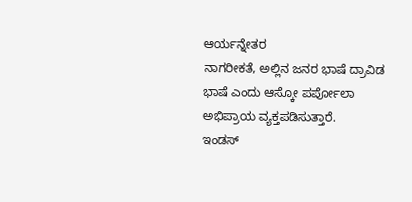ಆರ್ಯನ್ನೇತರ
ನಾಗರೀಕತೆ, ಅಲ್ಲಿನ ಜನರ ಭಾಷೆ ದ್ರಾವಿಡ ಭಾಷೆ ಎಂದು ಆಸ್ಕೋ ಪರ್ಪೋಲಾ ಅಭಿಪ್ರಾಯ ವ್ಯಕ್ತಪಡಿಸುತ್ತಾರೆ.
ಇಂಡಸ್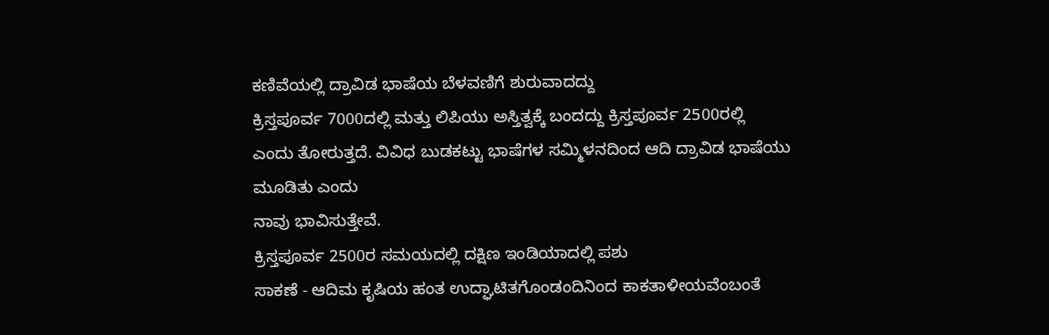ಕಣಿವೆಯಲ್ಲಿ ದ್ರಾವಿಡ ಭಾಷೆಯ ಬೆಳವಣಿಗೆ ಶುರುವಾದದ್ದು
ಕ್ರಿಸ್ತಪೂರ್ವ 7000ದಲ್ಲಿ ಮತ್ತು ಲಿಪಿಯು ಅಸ್ತಿತ್ವಕ್ಕೆ ಬಂದದ್ದು ಕ್ರಿಸ್ತಪೂರ್ವ 2500ರಲ್ಲಿ
ಎಂದು ತೋರುತ್ತದೆ. ವಿವಿಧ ಬುಡಕಟ್ಟು ಭಾಷೆಗಳ ಸಮ್ಮಿಳನದಿಂದ ಆದಿ ದ್ರಾವಿಡ ಭಾಷೆಯು ಮೂಡಿತು ಎಂದು
ನಾವು ಭಾವಿಸುತ್ತೇವೆ.
ಕ್ರಿಸ್ತಪೂರ್ವ 2500ರ ಸಮಯದಲ್ಲಿ ದಕ್ಷಿಣ ಇಂಡಿಯಾದಲ್ಲಿ ಪಶು
ಸಾಕಣೆ - ಆದಿಮ ಕೃಷಿಯ ಹಂತ ಉದ್ಘಾಟಿತಗೊಂಡಂದಿನಿಂದ ಕಾಕತಾಳೀಯವೆಂಬಂತೆ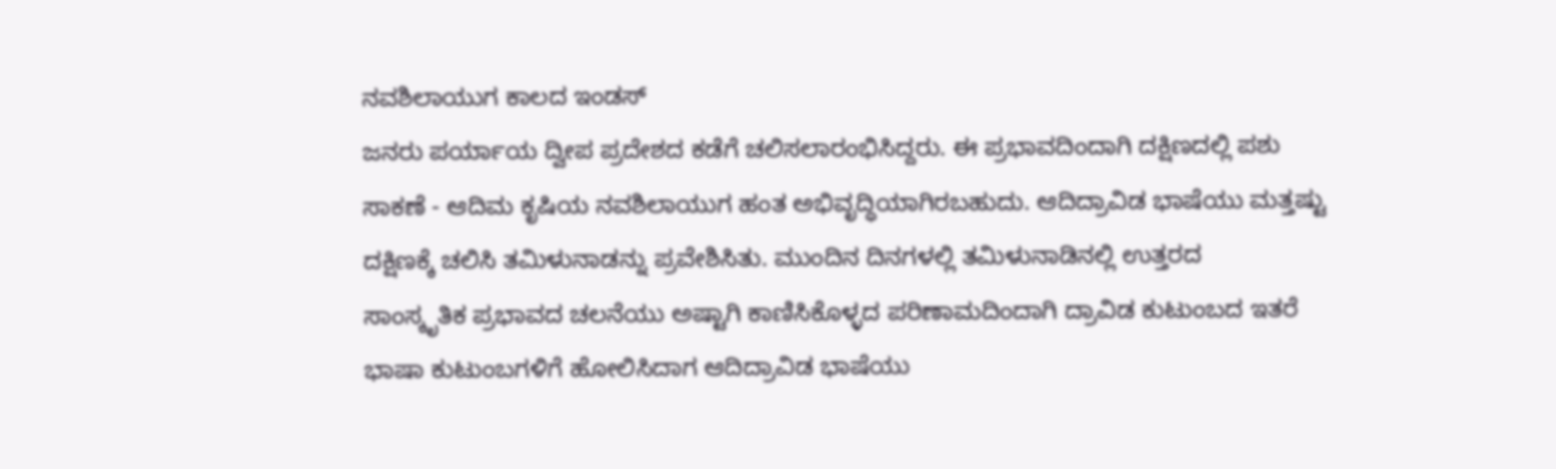ನವಶಿಲಾಯುಗ ಕಾಲದ ಇಂಡಸ್
ಜನರು ಪರ್ಯಾಯ ದ್ವೀಪ ಪ್ರದೇಶದ ಕಡೆಗೆ ಚಲಿಸಲಾರಂಭಿಸಿದ್ದರು. ಈ ಪ್ರಭಾವದಿಂದಾಗಿ ದಕ್ಷಿಣದಲ್ಲಿ ಪಶು
ಸಾಕಣೆ - ಆದಿಮ ಕೃಷಿಯ ನವಶಿಲಾಯುಗ ಹಂತ ಅಭಿವೃದ್ಧಿಯಾಗಿರಬಹುದು. ಆದಿದ್ರಾವಿಡ ಭಾಷೆಯು ಮತ್ತಷ್ಟು
ದಕ್ಷಿಣಕ್ಕೆ ಚಲಿಸಿ ತಮಿಳುನಾಡನ್ನು ಪ್ರವೇಶಿಸಿತು. ಮುಂದಿನ ದಿನಗಳಲ್ಲಿ ತಮಿಳುನಾಡಿನಲ್ಲಿ ಉತ್ತರದ
ಸಾಂಸ್ಕೃತಿಕ ಪ್ರಭಾವದ ಚಲನೆಯು ಅಷ್ಟಾಗಿ ಕಾಣಿಸಿಕೊಳ್ಳದ ಪರಿಣಾಮದಿಂದಾಗಿ ದ್ರಾವಿಡ ಕುಟುಂಬದ ಇತರೆ
ಭಾಷಾ ಕುಟುಂಬಗಳಿಗೆ ಹೋಲಿಸಿದಾಗ ಆದಿದ್ರಾವಿಡ ಭಾಷೆಯು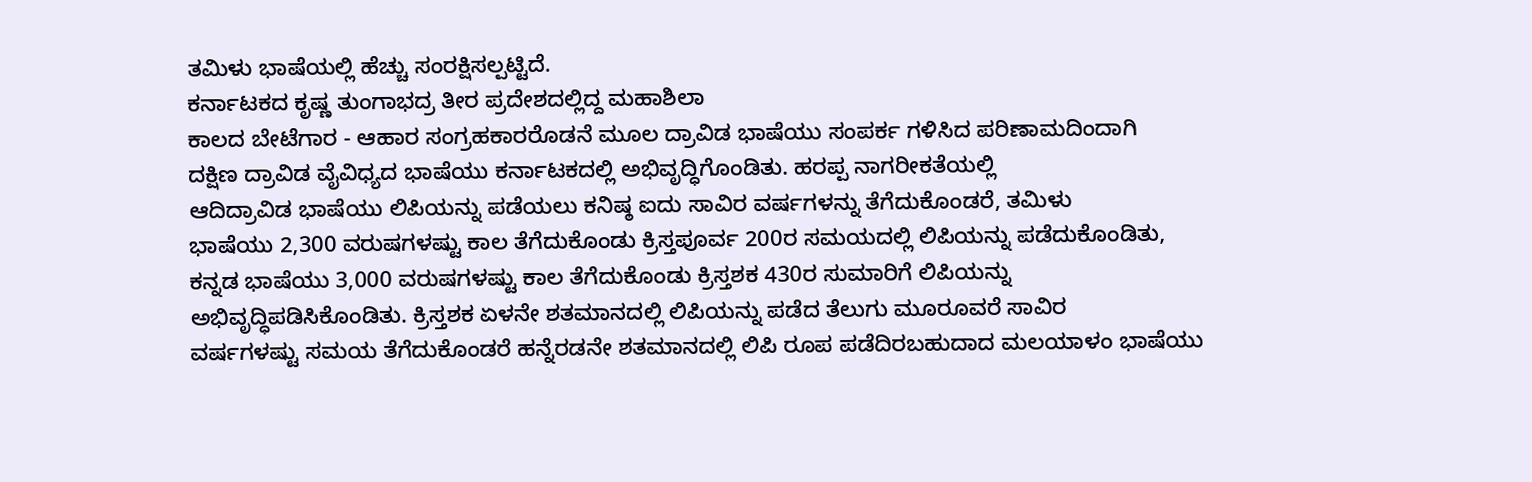ತಮಿಳು ಭಾಷೆಯಲ್ಲಿ ಹೆಚ್ಚು ಸಂರಕ್ಷಿಸಲ್ಪಟ್ಟಿದೆ.
ಕರ್ನಾಟಕದ ಕೃಷ್ಣ ತುಂಗಾಭದ್ರ ತೀರ ಪ್ರದೇಶದಲ್ಲಿದ್ದ ಮಹಾಶಿಲಾ
ಕಾಲದ ಬೇಟೆಗಾರ - ಆಹಾರ ಸಂಗ್ರಹಕಾರರೊಡನೆ ಮೂಲ ದ್ರಾವಿಡ ಭಾಷೆಯು ಸಂಪರ್ಕ ಗಳಿಸಿದ ಪರಿಣಾಮದಿಂದಾಗಿ
ದಕ್ಷಿಣ ದ್ರಾವಿಡ ವೈವಿಧ್ಯದ ಭಾಷೆಯು ಕರ್ನಾಟಕದಲ್ಲಿ ಅಭಿವೃದ್ಧಿಗೊಂಡಿತು. ಹರಪ್ಪ ನಾಗರೀಕತೆಯಲ್ಲಿ
ಆದಿದ್ರಾವಿಡ ಭಾಷೆಯು ಲಿಪಿಯನ್ನು ಪಡೆಯಲು ಕನಿಷ್ಠ ಐದು ಸಾವಿರ ವರ್ಷಗಳನ್ನು ತೆಗೆದುಕೊಂಡರೆ, ತಮಿಳು
ಭಾಷೆಯು 2,300 ವರುಷಗಳಷ್ಟು ಕಾಲ ತೆಗೆದುಕೊಂಡು ಕ್ರಿಸ್ತಪೂರ್ವ 200ರ ಸಮಯದಲ್ಲಿ ಲಿಪಿಯನ್ನು ಪಡೆದುಕೊಂಡಿತು,
ಕನ್ನಡ ಭಾಷೆಯು 3,000 ವರುಷಗಳಷ್ಟು ಕಾಲ ತೆಗೆದುಕೊಂಡು ಕ್ರಿಸ್ತಶಕ 430ರ ಸುಮಾರಿಗೆ ಲಿಪಿಯನ್ನು
ಅಭಿವೃದ್ಧಿಪಡಿಸಿಕೊಂಡಿತು. ಕ್ರಿಸ್ತಶಕ ಏಳನೇ ಶತಮಾನದಲ್ಲಿ ಲಿಪಿಯನ್ನು ಪಡೆದ ತೆಲುಗು ಮೂರೂವರೆ ಸಾವಿರ
ವರ್ಷಗಳಷ್ಟು ಸಮಯ ತೆಗೆದುಕೊಂಡರೆ ಹನ್ನೆರಡನೇ ಶತಮಾನದಲ್ಲಿ ಲಿಪಿ ರೂಪ ಪಡೆದಿರಬಹುದಾದ ಮಲಯಾಳಂ ಭಾಷೆಯು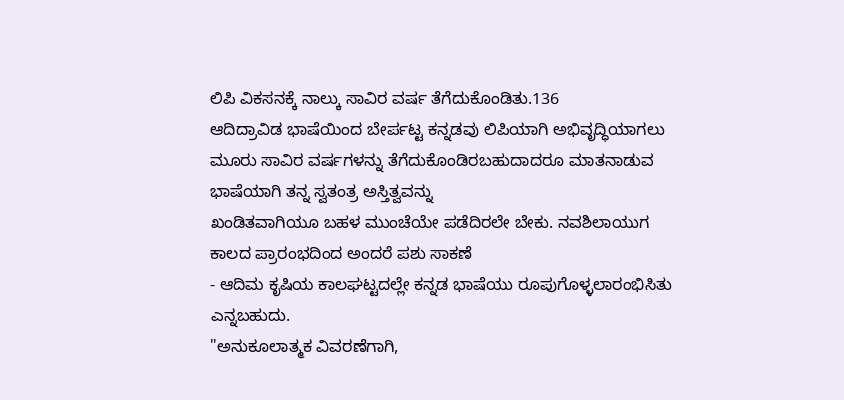ಲಿಪಿ ವಿಕಸನಕ್ಕೆ ನಾಲ್ಕು ಸಾವಿರ ವರ್ಷ ತೆಗೆದುಕೊಂಡಿತು.136
ಆದಿದ್ರಾವಿಡ ಭಾಷೆಯಿಂದ ಬೇರ್ಪಟ್ಟ ಕನ್ನಡವು ಲಿಪಿಯಾಗಿ ಅಭಿವೃದ್ಧಿಯಾಗಲು
ಮೂರು ಸಾವಿರ ವರ್ಷಗಳನ್ನು ತೆಗೆದುಕೊಂಡಿರಬಹುದಾದರೂ ಮಾತನಾಡುವ ಭಾಷೆಯಾಗಿ ತನ್ನ ಸ್ವತಂತ್ರ ಅಸ್ತಿತ್ವವನ್ನು
ಖಂಡಿತವಾಗಿಯೂ ಬಹಳ ಮುಂಚೆಯೇ ಪಡೆದಿರಲೇ ಬೇಕು. ನವಶಿಲಾಯುಗ ಕಾಲದ ಪ್ರಾರಂಭದಿಂದ ಅಂದರೆ ಪಶು ಸಾಕಣೆ
- ಆದಿಮ ಕೃಷಿಯ ಕಾಲಘಟ್ಟದಲ್ಲೇ ಕನ್ನಡ ಭಾಷೆಯು ರೂಪುಗೊಳ್ಳಲಾರಂಭಿಸಿತು ಎನ್ನಬಹುದು.
"ಅನುಕೂಲಾತ್ಮಕ ವಿವರಣೆಗಾಗಿ,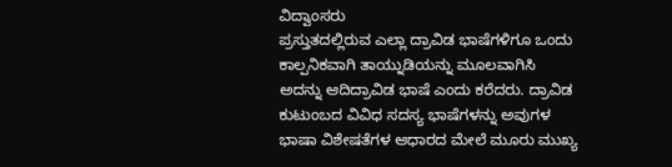ವಿದ್ವಾಂಸರು
ಪ್ರಸ್ತುತದಲ್ಲಿರುವ ಎಲ್ಲಾ ದ್ರಾವಿಡ ಭಾಷೆಗಳಿಗೂ ಒಂದು ಕಾಲ್ಪನಿಕವಾಗಿ ತಾಯ್ನುಡಿಯನ್ನು ಮೂಲವಾಗಿಸಿ
ಅದನ್ನು ಆದಿದ್ರಾವಿಡ ಭಾಷೆ ಎಂದು ಕರೆದರು. ದ್ರಾವಿಡ ಕುಟುಂಬದ ವಿವಿಧ ಸದಸ್ಯ ಭಾಷೆಗಳನ್ನು ಅವುಗಳ
ಭಾಷಾ ವಿಶೇಷತೆಗಳ ಆಧಾರದ ಮೇಲೆ ಮೂರು ಮುಖ್ಯ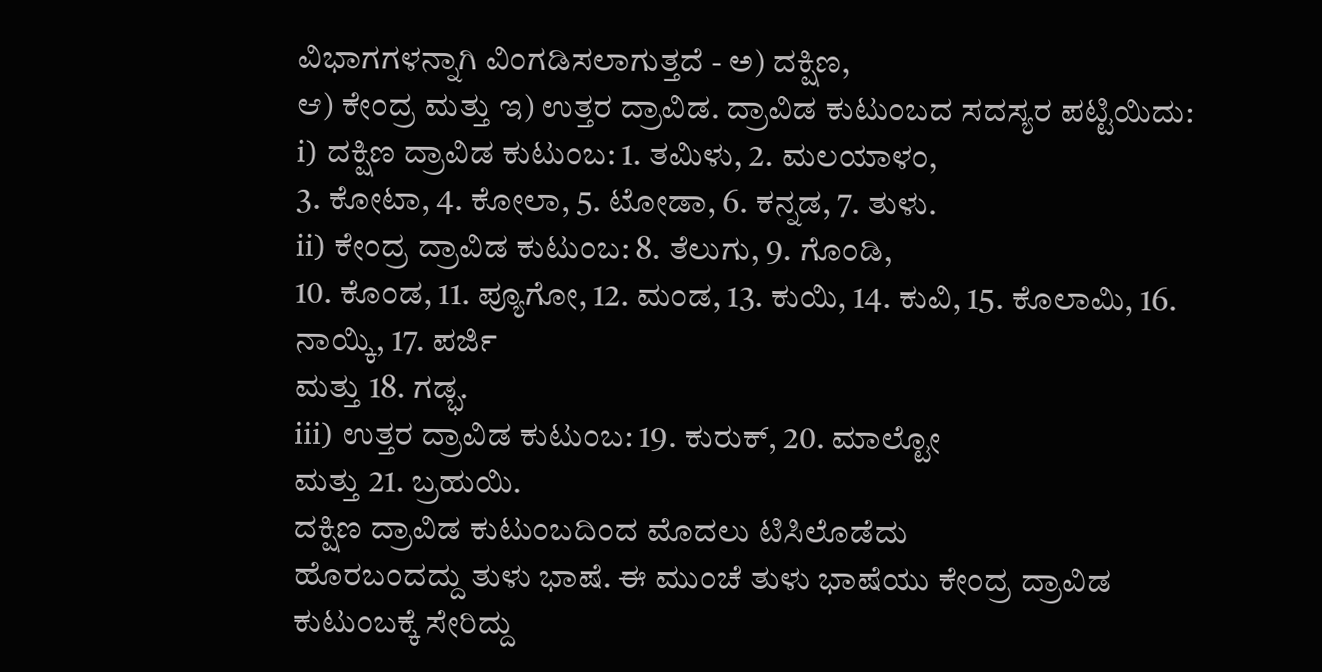ವಿಭಾಗಗಳನ್ನಾಗಿ ವಿಂಗಡಿಸಲಾಗುತ್ತದೆ - ಅ) ದಕ್ಷಿಣ,
ಆ) ಕೇಂದ್ರ ಮತ್ತು ಇ) ಉತ್ತರ ದ್ರಾವಿಡ. ದ್ರಾವಿಡ ಕುಟುಂಬದ ಸದಸ್ಯರ ಪಟ್ಟಿಯಿದು:
i) ದಕ್ಷಿಣ ದ್ರಾವಿಡ ಕುಟುಂಬ: 1. ತಮಿಳು, 2. ಮಲಯಾಳಂ,
3. ಕೋಟಾ, 4. ಕೋಲಾ, 5. ಟೋಡಾ, 6. ಕನ್ನಡ, 7. ತುಳು.
ii) ಕೇಂದ್ರ ದ್ರಾವಿಡ ಕುಟುಂಬ: 8. ತೆಲುಗು, 9. ಗೊಂಡಿ,
10. ಕೊಂಡ, 11. ಪ್ಯೂಗೋ, 12. ಮಂಡ, 13. ಕುಯಿ, 14. ಕುವಿ, 15. ಕೊಲಾಮಿ, 16. ನಾಯ್ಕಿ, 17. ಪರ್ಜಿ
ಮತ್ತು 18. ಗಡ್ಭ.
iii) ಉತ್ತರ ದ್ರಾವಿಡ ಕುಟುಂಬ: 19. ಕುರುಕ್, 20. ಮಾಲ್ಟೋ
ಮತ್ತು 21. ಬ್ರಹುಯಿ.
ದಕ್ಷಿಣ ದ್ರಾವಿಡ ಕುಟುಂಬದಿಂದ ಮೊದಲು ಟಿಸಿಲೊಡೆದು
ಹೊರಬಂದದ್ದು ತುಳು ಭಾಷೆ. ಈ ಮುಂಚೆ ತುಳು ಭಾಷೆಯು ಕೇಂದ್ರ ದ್ರಾವಿಡ ಕುಟುಂಬಕ್ಕೆ ಸೇರಿದ್ದು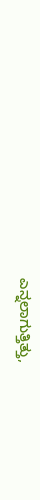ಎನ್ನಲಾಗುತ್ತಿತ್ತು,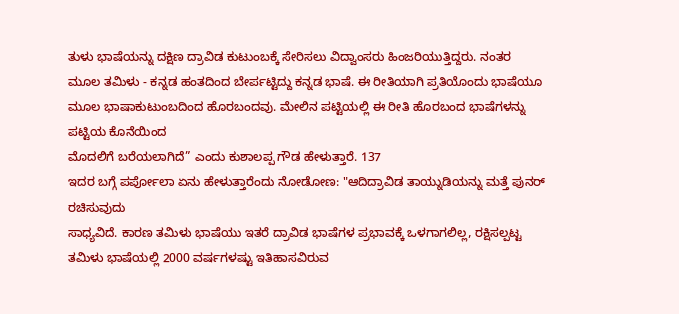ತುಳು ಭಾಷೆಯನ್ನು ದಕ್ಷಿಣ ದ್ರಾವಿಡ ಕುಟುಂಬಕ್ಕೆ ಸೇರಿಸಲು ವಿದ್ವಾಂಸರು ಹಿಂಜರಿಯುತ್ತಿದ್ದರು. ನಂತರ
ಮೂಲ ತಮಿಳು - ಕನ್ನಡ ಹಂತದಿಂದ ಬೇರ್ಪಟ್ಟಿದ್ದು ಕನ್ನಡ ಭಾಷೆ. ಈ ರೀತಿಯಾಗಿ ಪ್ರತಿಯೊಂದು ಭಾಷೆಯೂ
ಮೂಲ ಭಾಷಾಕುಟುಂಬದಿಂದ ಹೊರಬಂದವು. ಮೇಲಿನ ಪಟ್ಟಿಯಲ್ಲಿ ಈ ರೀತಿ ಹೊರಬಂದ ಭಾಷೆಗಳನ್ನು ಪಟ್ಟಿಯ ಕೊನೆಯಿಂದ
ಮೊದಲಿಗೆ ಬರೆಯಲಾಗಿದೆ” ಎಂದು ಕುಶಾಲಪ್ಪ ಗೌಡ ಹೇಳುತ್ತಾರೆ. 137
ಇದರ ಬಗ್ಗೆ ಪರ್ಪೋಲಾ ಏನು ಹೇಳುತ್ತಾರೆಂದು ನೋಡೋಣ: "ಆದಿದ್ರಾವಿಡ ತಾಯ್ನುಡಿಯನ್ನು ಮತ್ತೆ ಪುನರ್ ರಚಿಸುವುದು
ಸಾಧ್ಯವಿದೆ. ಕಾರಣ ತಮಿಳು ಭಾಷೆಯು ಇತರೆ ದ್ರಾವಿಡ ಭಾಷೆಗಳ ಪ್ರಭಾವಕ್ಕೆ ಒಳಗಾಗಲಿಲ್ಲ, ರಕ್ಷಿಸಲ್ಪಟ್ಟ
ತಮಿಳು ಭಾಷೆಯಲ್ಲಿ 2000 ವರ್ಷಗಳಷ್ಟು ಇತಿಹಾಸವಿರುವ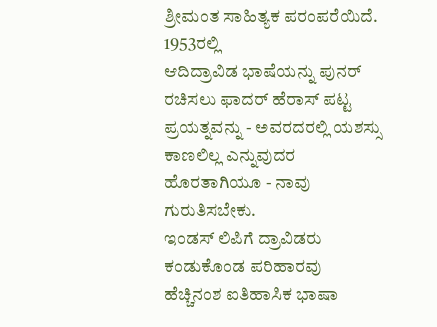ಶ್ರೀಮಂತ ಸಾಹಿತ್ಯಕ ಪರಂಪರೆಯಿದೆ. 1953ರಲ್ಲಿ
ಆದಿದ್ರಾವಿಡ ಭಾಷೆಯನ್ನು ಪುನರ್ ರಚಿಸಲು ಫಾದರ್ ಹೆರಾಸ್ ಪಟ್ಟ ಪ್ರಯತ್ನವನ್ನು - ಅವರದರಲ್ಲಿ ಯಶಸ್ಸು
ಕಾಣಲಿಲ್ಲ ಎನ್ನುವುದರ ಹೊರತಾಗಿಯೂ - ನಾವು ಗುರುತಿಸಬೇಕು.
ಇಂಡಸ್ ಲಿಪಿಗೆ ದ್ರಾವಿಡರು ಕಂಡುಕೊಂಡ ಪರಿಹಾರವು
ಹೆಚ್ಚಿನಂಶ ಐತಿಹಾಸಿಕ ಭಾಷಾ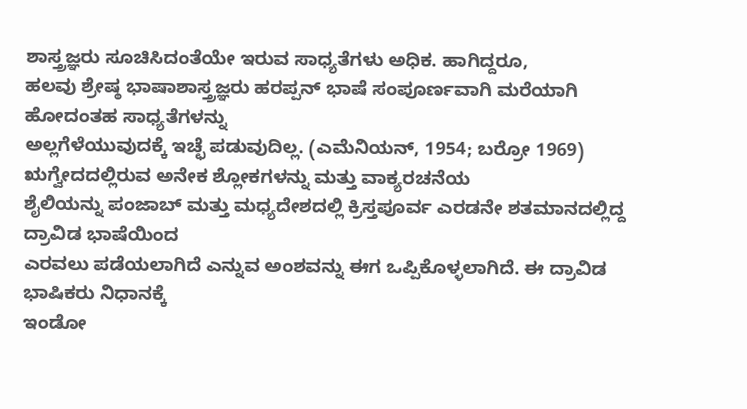ಶಾಸ್ತ್ರಜ್ಞರು ಸೂಚಿಸಿದಂತೆಯೇ ಇರುವ ಸಾಧ್ಯತೆಗಳು ಅಧಿಕ. ಹಾಗಿದ್ದರೂ,
ಹಲವು ಶ್ರೇಷ್ಠ ಭಾಷಾಶಾಸ್ತ್ರಜ್ಞರು ಹರಪ್ಪನ್ ಭಾಷೆ ಸಂಪೂರ್ಣವಾಗಿ ಮರೆಯಾಗಿ ಹೋದಂತಹ ಸಾಧ್ಯತೆಗಳನ್ನು
ಅಲ್ಲಗೆಳೆಯುವುದಕ್ಕೆ ಇಚ್ಛೆ ಪಡುವುದಿಲ್ಲ. (ಎಮೆನಿಯನ್, 1954; ಬರ್ರೋ 1969)
ಋಗ್ವೇದದಲ್ಲಿರುವ ಅನೇಕ ಶ್ಲೋಕಗಳನ್ನು ಮತ್ತು ವಾಕ್ಯರಚನೆಯ
ಶೈಲಿಯನ್ನು ಪಂಜಾಬ್ ಮತ್ತು ಮಧ್ಯದೇಶದಲ್ಲಿ ಕ್ರಿಸ್ತಪೂರ್ವ ಎರಡನೇ ಶತಮಾನದಲ್ಲಿದ್ದ ದ್ರಾವಿಡ ಭಾಷೆಯಿಂದ
ಎರವಲು ಪಡೆಯಲಾಗಿದೆ ಎನ್ನುವ ಅಂಶವನ್ನು ಈಗ ಒಪ್ಪಿಕೊಳ್ಳಲಾಗಿದೆ. ಈ ದ್ರಾವಿಡ ಭಾಷಿಕರು ನಿಧಾನಕ್ಕೆ
ಇಂಡೋ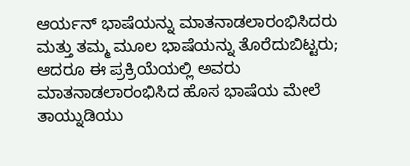ಆರ್ಯನ್ ಭಾಷೆಯನ್ನು ಮಾತನಾಡಲಾರಂಭಿಸಿದರು ಮತ್ತು ತಮ್ಮ ಮೂಲ ಭಾಷೆಯನ್ನು ತೊರೆದುಬಿಟ್ಟರು;
ಆದರೂ ಈ ಪ್ರಕ್ರಿಯೆಯಲ್ಲಿ ಅವರು ಮಾತನಾಡಲಾರಂಭಿಸಿದ ಹೊಸ ಭಾಷೆಯ ಮೇಲೆ ತಾಯ್ನುಡಿಯು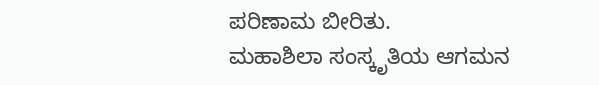ಪರಿಣಾಮ ಬೀರಿತು.
ಮಹಾಶಿಲಾ ಸಂಸ್ಕೃತಿಯ ಆಗಮನ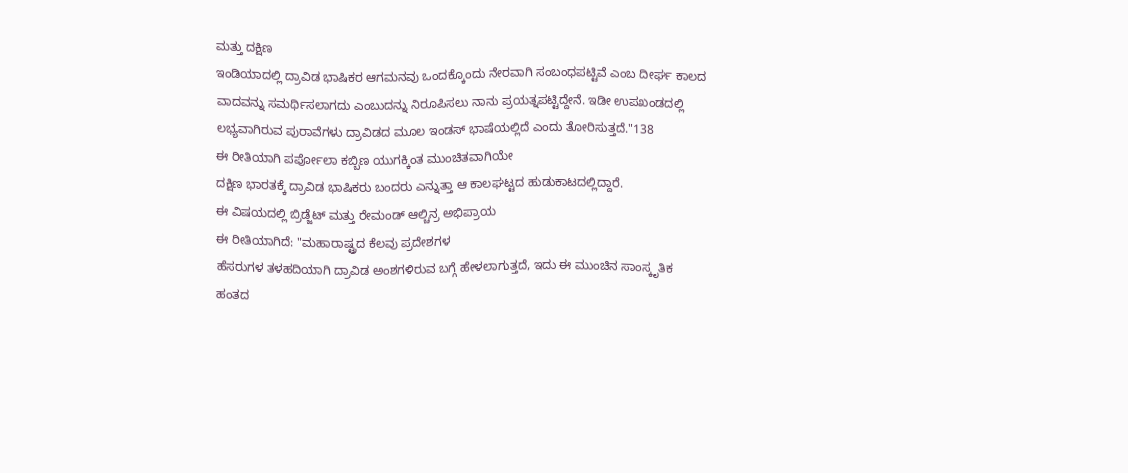ಮತ್ತು ದಕ್ಷಿಣ
ಇಂಡಿಯಾದಲ್ಲಿ ದ್ರಾವಿಡ ಭಾಷಿಕರ ಆಗಮನವು ಒಂದಕ್ಕೊಂದು ನೇರವಾಗಿ ಸಂಬಂಧಪಟ್ಟಿವೆ ಎಂಬ ದೀರ್ಘ ಕಾಲದ
ವಾದವನ್ನು ಸಮರ್ಥಿಸಲಾಗದು ಎಂಬುದನ್ನು ನಿರೂಪಿಸಲು ನಾನು ಪ್ರಯತ್ನಪಟ್ಟಿದ್ದೇನೆ. ಇಡೀ ಉಪಖಂಡದಲ್ಲಿ
ಲಭ್ಯವಾಗಿರುವ ಪುರಾವೆಗಳು ದ್ರಾವಿಡದ ಮೂಲ ಇಂಡಸ್ ಭಾಷೆಯಲ್ಲಿದೆ ಎಂದು ತೋರಿಸುತ್ತದೆ."138
ಈ ರೀತಿಯಾಗಿ ಪರ್ಪೋಲಾ ಕಬ್ಬಿಣ ಯುಗಕ್ಕಿಂತ ಮುಂಚಿತವಾಗಿಯೇ
ದಕ್ಷಿಣ ಭಾರತಕ್ಕೆ ದ್ರಾವಿಡ ಭಾಷಿಕರು ಬಂದರು ಎನ್ನುತ್ತಾ ಆ ಕಾಲಘಟ್ಟದ ಹುಡುಕಾಟದಲ್ಲಿದ್ದಾರೆ.
ಈ ವಿಷಯದಲ್ಲಿ ಬ್ರಿಡ್ಜೆಟ್ ಮತ್ತು ರೇಮಂಡ್ ಆಲ್ಚಿನ್ರ ಅಭಿಪ್ರಾಯ
ಈ ರೀತಿಯಾಗಿದೆ: "ಮಹಾರಾಷ್ಟ್ರದ ಕೆಲವು ಪ್ರದೇಶಗಳ
ಹೆಸರುಗಳ ತಳಹದಿಯಾಗಿ ದ್ರಾವಿಡ ಅಂಶಗಳಿರುವ ಬಗ್ಗೆ ಹೇಳಲಾಗುತ್ತದೆ, ಇದು ಈ ಮುಂಚಿನ ಸಾಂಸ್ಕೃತಿಕ
ಹಂತದ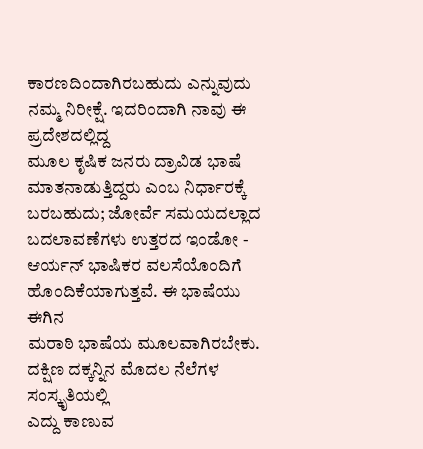ಕಾರಣದಿಂದಾಗಿರಬಹುದು ಎನ್ನುವುದು ನಮ್ಮ ನಿರೀಕ್ಷೆ. ಇದರಿಂದಾಗಿ ನಾವು ಈ ಪ್ರದೇಶದಲ್ಲಿದ್ದ
ಮೂಲ ಕೃಷಿಕ ಜನರು ದ್ರಾವಿಡ ಭಾಷೆ ಮಾತನಾಡುತ್ತಿದ್ದರು ಎಂಬ ನಿರ್ಧಾರಕ್ಕೆ ಬರಬಹುದು; ಜೋರ್ವೆ ಸಮಯದಲ್ಲಾದ
ಬದಲಾವಣೆಗಳು ಉತ್ತರದ ಇಂಡೋ - ಆರ್ಯನ್ ಭಾಷಿಕರ ವಲಸೆಯೊಂದಿಗೆ ಹೊಂದಿಕೆಯಾಗುತ್ತವೆ. ಈ ಭಾಷೆಯು ಈಗಿನ
ಮರಾಠಿ ಭಾಷೆಯ ಮೂಲವಾಗಿರಬೇಕು.
ದಕ್ಷಿಣ ದಕ್ಕನ್ನಿನ ಮೊದಲ ನೆಲೆಗಳ ಸಂಸ್ಕೃತಿಯಲ್ಲಿ
ಎದ್ದು ಕಾಣುವ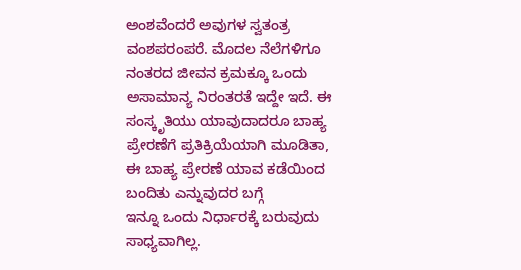ಅಂಶವೆಂದರೆ ಅವುಗಳ ಸ್ವತಂತ್ರ ವಂಶಪರಂಪರೆ. ಮೊದಲ ನೆಲೆಗಳಿಗೂ
ನಂತರದ ಜೀವನ ಕ್ರಮಕ್ಕೂ ಒಂದು ಅಸಾಮಾನ್ಯ ನಿರಂತರತೆ ಇದ್ದೇ ಇದೆ. ಈ ಸಂಸ್ಕೃತಿಯು ಯಾವುದಾದರೂ ಬಾಹ್ಯ
ಪ್ರೇರಣೆಗೆ ಪ್ರತಿಕ್ರಿಯೆಯಾಗಿ ಮೂಡಿತಾ, ಈ ಬಾಹ್ಯ ಪ್ರೇರಣೆ ಯಾವ ಕಡೆಯಿಂದ ಬಂದಿತು ಎನ್ನುವುದರ ಬಗ್ಗೆ
ಇನ್ನೂ ಒಂದು ನಿರ್ಧಾರಕ್ಕೆ ಬರುವುದು ಸಾಧ್ಯವಾಗಿಲ್ಲ.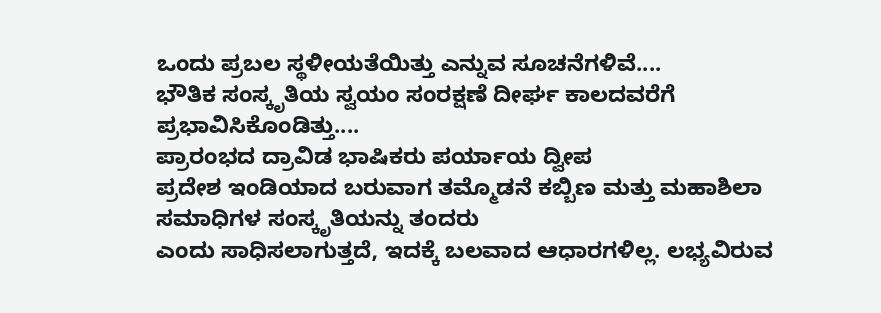ಒಂದು ಪ್ರಬಲ ಸ್ಥಳೀಯತೆಯಿತ್ತು ಎನ್ನುವ ಸೂಚನೆಗಳಿವೆ....
ಭೌತಿಕ ಸಂಸ್ಕೃತಿಯ ಸ್ವಯಂ ಸಂರಕ್ಷಣೆ ದೀರ್ಘ ಕಾಲದವರೆಗೆ ಪ್ರಭಾವಿಸಿಕೊಂಡಿತ್ತು....
ಪ್ರಾರಂಭದ ದ್ರಾವಿಡ ಭಾಷಿಕರು ಪರ್ಯಾಯ ದ್ವೀಪ
ಪ್ರದೇಶ ಇಂಡಿಯಾದ ಬರುವಾಗ ತಮ್ಮೊಡನೆ ಕಬ್ಬಿಣ ಮತ್ತು ಮಹಾಶಿಲಾ ಸಮಾಧಿಗಳ ಸಂಸ್ಕೃತಿಯನ್ನು ತಂದರು
ಎಂದು ಸಾಧಿಸಲಾಗುತ್ತದೆ, ಇದಕ್ಕೆ ಬಲವಾದ ಆಧಾರಗಳಿಲ್ಲ. ಲಭ್ಯವಿರುವ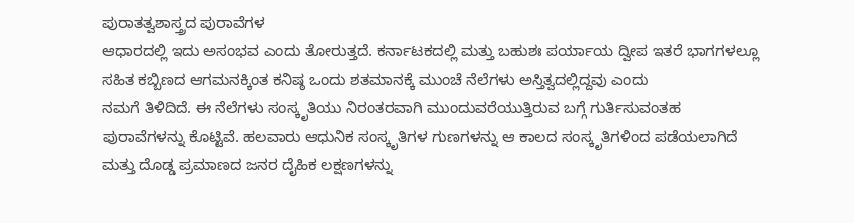ಪುರಾತತ್ವಶಾಸ್ತ್ರದ ಪುರಾವೆಗಳ
ಆಧಾರದಲ್ಲಿ ಇದು ಅಸಂಭವ ಎಂದು ತೋರುತ್ತದೆ. ಕರ್ನಾಟಕದಲ್ಲಿ ಮತ್ತು ಬಹುಶಃ ಪರ್ಯಾಯ ದ್ವೀಪ ಇತರೆ ಭಾಗಗಳಲ್ಲೂ
ಸಹಿತ ಕಬ್ಬಿಣದ ಆಗಮನಕ್ಕಿಂತ ಕನಿಷ್ಠ ಒಂದು ಶತಮಾನಕ್ಕೆ ಮುಂಚೆ ನೆಲೆಗಳು ಅಸ್ತಿತ್ವದಲ್ಲಿದ್ದವು ಎಂದು
ನಮಗೆ ತಿಳಿದಿದೆ. ಈ ನೆಲೆಗಳು ಸಂಸ್ಕೃತಿಯು ನಿರಂತರವಾಗಿ ಮುಂದುವರೆಯುತ್ತಿರುವ ಬಗ್ಗೆ ಗುರ್ತಿಸುವಂತಹ
ಪುರಾವೆಗಳನ್ನು ಕೊಟ್ಟಿವೆ. ಹಲವಾರು ಆಧುನಿಕ ಸಂಸ್ಕೃತಿಗಳ ಗುಣಗಳನ್ನು ಆ ಕಾಲದ ಸಂಸ್ಕೃತಿಗಳಿಂದ ಪಡೆಯಲಾಗಿದೆ
ಮತ್ತು ದೊಡ್ಡ ಪ್ರಮಾಣದ ಜನರ ದೈಹಿಕ ಲಕ್ಷಣಗಳನ್ನು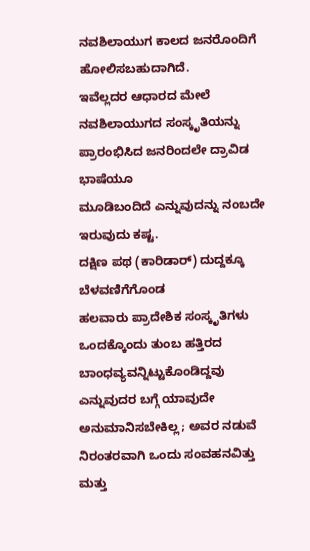ನವಶಿಲಾಯುಗ ಕಾಲದ ಜನರೊಂದಿಗೆ ಹೋಲಿಸಬಹುದಾಗಿದೆ.
ಇವೆಲ್ಲದರ ಆಧಾರದ ಮೇಲೆ ನವಶಿಲಾಯುಗದ ಸಂಸ್ಕೃತಿಯನ್ನು ಪ್ರಾರಂಭಿಸಿದ ಜನರಿಂದಲೇ ದ್ರಾವಿಡ ಭಾಷೆಯೂ
ಮೂಡಿಬಂದಿದೆ ಎನ್ನುವುದನ್ನು ನಂಬದೇ ಇರುವುದು ಕಷ್ಟ.
ದಕ್ಷಿಣ ಪಥ (ಕಾರಿಡಾರ್) ದುದ್ದಕ್ಕೂ ಬೆಳವಣಿಗೆಗೊಂಡ
ಹಲವಾರು ಪ್ರಾದೇಶಿಕ ಸಂಸ್ಕೃತಿಗಳು ಒಂದಕ್ಕೊಂದು ತುಂಬ ಹತ್ತಿರದ ಬಾಂಧವ್ಯವನ್ನಿಟ್ಟುಕೊಂಡಿದ್ದವು
ಎನ್ನುವುದರ ಬಗ್ಗೆ ಯಾವುದೇ ಅನುಮಾನಿಸಬೇಕಿಲ್ಲ; ಅವರ ನಡುವೆ ನಿರಂತರವಾಗಿ ಒಂದು ಸಂವಹನವಿತ್ತು ಮತ್ತು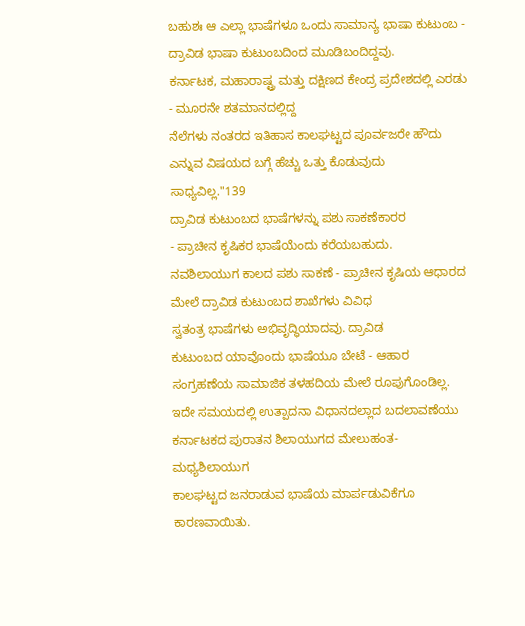ಬಹುಶಃ ಆ ಎಲ್ಲಾ ಭಾಷೆಗಳೂ ಒಂದು ಸಾಮಾನ್ಯ ಭಾಷಾ ಕುಟುಂಬ - ದ್ರಾವಿಡ ಭಾಷಾ ಕುಟುಂಬದಿಂದ ಮೂಡಿಬಂದಿದ್ದವು.
ಕರ್ನಾಟಕ, ಮಹಾರಾಷ್ಟ್ರ ಮತ್ತು ದಕ್ಷಿಣದ ಕೇಂದ್ರ ಪ್ರದೇಶದಲ್ಲಿ ಎರಡು - ಮೂರನೇ ಶತಮಾನದಲ್ಲಿದ್ದ
ನೆಲೆಗಳು ನಂತರದ ಇತಿಹಾಸ ಕಾಲಘಟ್ಟದ ಪೂರ್ವಜರೇ ಹೌದು ಎನ್ನುವ ವಿಷಯದ ಬಗ್ಗೆ ಹೆಚ್ಚು ಒತ್ತು ಕೊಡುವುದು
ಸಾಧ್ಯವಿಲ್ಲ."139
ದ್ರಾವಿಡ ಕುಟುಂಬದ ಭಾಷೆಗಳನ್ನು ಪಶು ಸಾಕಣೆಕಾರರ
- ಪ್ರಾಚೀನ ಕೃಷಿಕರ ಭಾಷೆಯೆಂದು ಕರೆಯಬಹುದು.
ನವಶಿಲಾಯುಗ ಕಾಲದ ಪಶು ಸಾಕಣೆ - ಪ್ರಾಚೀನ ಕೃಷಿಯ ಆಧಾರದ ಮೇಲೆ ದ್ರಾವಿಡ ಕುಟುಂಬದ ಶಾಖೆಗಳು ವಿವಿಧ
ಸ್ವತಂತ್ರ ಭಾಷೆಗಳು ಅಭಿವೃದ್ಧಿಯಾದವು. ದ್ರಾವಿಡ
ಕುಟುಂಬದ ಯಾವೊಂದು ಭಾಷೆಯೂ ಬೇಟೆ - ಆಹಾರ ಸಂಗ್ರಹಣೆಯ ಸಾಮಾಜಿಕ ತಳಹದಿಯ ಮೇಲೆ ರೂಪುಗೊಂಡಿಲ್ಲ.
ಇದೇ ಸಮಯದಲ್ಲಿ ಉತ್ಪಾದನಾ ವಿಧಾನದಲ್ಲಾದ ಬದಲಾವಣೆಯು ಕರ್ನಾಟಕದ ಪುರಾತನ ಶಿಲಾಯುಗದ ಮೇಲುಹಂತ- ಮಧ್ಯಶಿಲಾಯುಗ
ಕಾಲಘಟ್ಟದ ಜನರಾಡುವ ಭಾಷೆಯ ಮಾರ್ಪಡುವಿಕೆಗೂ ಕಾರಣವಾಯಿತು.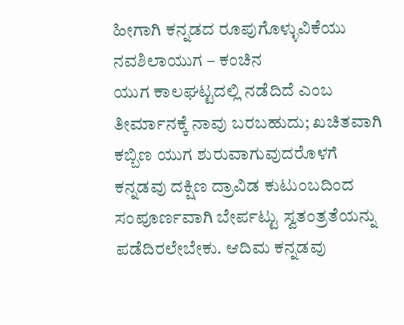ಹೀಗಾಗಿ ಕನ್ನಡದ ರೂಪುಗೊಳ್ಳುವಿಕೆಯು ನವಶಿಲಾಯುಗ – ಕಂಚಿನ
ಯುಗ ಕಾಲಘಟ್ಟದಲ್ಲಿ ನಡೆದಿದೆ ಎಂಬ ತೀರ್ಮಾನಕ್ಕೆ ನಾವು ಬರಬಹುದು; ಖಚಿತವಾಗಿ ಕಬ್ಬಿಣ ಯುಗ ಶುರುವಾಗುವುದರೊಳಗೆ
ಕನ್ನಡವು ದಕ್ಷಿಣ ದ್ರಾವಿಡ ಕುಟುಂಬದಿಂದ ಸಂಪೂರ್ಣವಾಗಿ ಬೇರ್ಪಟ್ಟು ಸ್ವತಂತ್ರತೆಯನ್ನು ಪಡೆದಿರಲೇಬೇಕು. ಆದಿಮ ಕನ್ನಡವು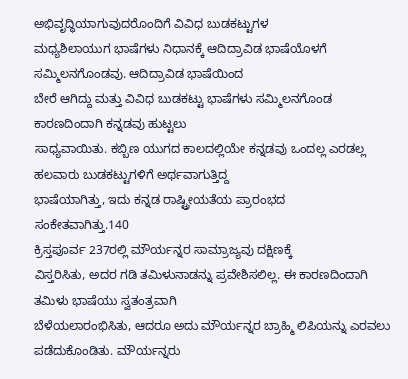ಅಭಿವೃದ್ಧಿಯಾಗುವುದರೊಂದಿಗೆ ವಿವಿಧ ಬುಡಕಟ್ಟುಗಳ
ಮಧ್ಯಶಿಲಾಯುಗ ಭಾಷೆಗಳು ನಿಧಾನಕ್ಕೆ ಆದಿದ್ರಾವಿಡ ಭಾಷೆಯೊಳಗೆ ಸಮ್ಮಿಲನಗೊಂಡವು. ಆದಿದ್ರಾವಿಡ ಭಾಷೆಯಿಂದ
ಬೇರೆ ಆಗಿದ್ದು ಮತ್ತು ವಿವಿಧ ಬುಡಕಟ್ಟು ಭಾಷೆಗಳು ಸಮ್ಮಿಲನಗೊಂಡ ಕಾರಣದಿಂದಾಗಿ ಕನ್ನಡವು ಹುಟ್ಟಲು
ಸಾಧ್ಯವಾಯಿತು. ಕಬ್ಬಿಣ ಯುಗದ ಕಾಲದಲ್ಲಿಯೇ ಕನ್ನಡವು ಒಂದಲ್ಲ ಎರಡಲ್ಲ ಹಲವಾರು ಬುಡಕಟ್ಟುಗಳಿಗೆ ಅರ್ಥವಾಗುತ್ತಿದ್ದ
ಭಾಷೆಯಾಗಿತ್ತು, ಇದು ಕನ್ನಡ ರಾಷ್ಟ್ರೀಯತೆಯ ಪ್ರಾರಂಭದ
ಸಂಕೇತವಾಗಿತ್ತು.140
ಕ್ರಿಸ್ತಪೂರ್ವ 237ರಲ್ಲಿ ಮೌರ್ಯನ್ನರ ಸಾಮ್ರಾಜ್ಯವು ದಕ್ಷಿಣಕ್ಕೆ
ವಿಸ್ತರಿಸಿತು, ಅದರ ಗಡಿ ತಮಿಳುನಾಡನ್ನು ಪ್ರವೇಶಿಸಲಿಲ್ಲ. ಈ ಕಾರಣದಿಂದಾಗಿ ತಮಿಳು ಭಾಷೆಯು ಸ್ವತಂತ್ರವಾಗಿ
ಬೆಳೆಯಲಾರಂಭಿಸಿತು, ಆದರೂ ಅದು ಮೌರ್ಯನ್ನರ ಬ್ರಾಹ್ಮಿ ಲಿಪಿಯನ್ನು ಎರವಲು ಪಡೆದುಕೊಂಡಿತು. ಮೌರ್ಯನ್ನರು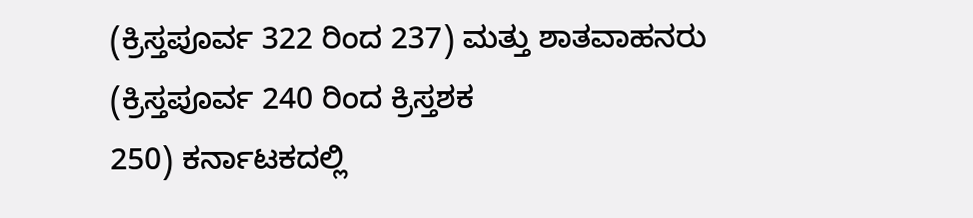(ಕ್ರಿಸ್ತಪೂರ್ವ 322 ರಿಂದ 237) ಮತ್ತು ಶಾತವಾಹನರು (ಕ್ರಿಸ್ತಪೂರ್ವ 240 ರಿಂದ ಕ್ರಿಸ್ತಶಕ
250) ಕರ್ನಾಟಕದಲ್ಲಿ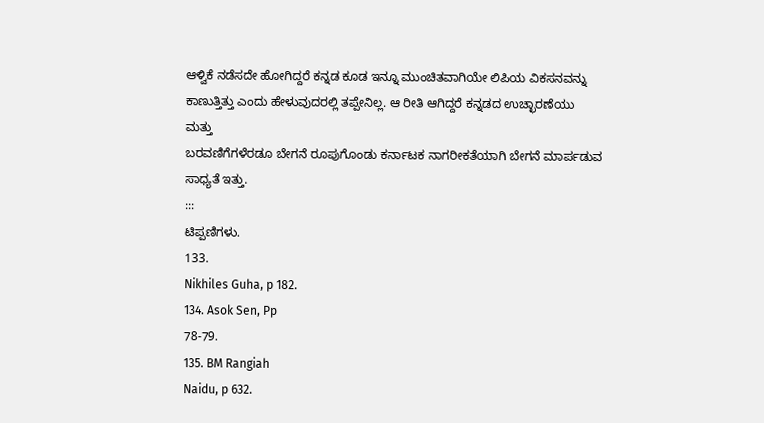ಆಳ್ವಿಕೆ ನಡೆಸದೇ ಹೋಗಿದ್ದರೆ ಕನ್ನಡ ಕೂಡ ಇನ್ನೂ ಮುಂಚಿತವಾಗಿಯೇ ಲಿಪಿಯ ವಿಕಸನವನ್ನು
ಕಾಣುತ್ತಿತ್ತು ಎಂದು ಹೇಳುವುದರಲ್ಲಿ ತಪ್ಪೇನಿಲ್ಲ. ಆ ರೀತಿ ಆಗಿದ್ದರೆ ಕನ್ನಡದ ಉಚ್ಛಾರಣೆಯು ಮತ್ತು
ಬರವಣಿಗೆಗಳೆರಡೂ ಬೇಗನೆ ರೂಪುಗೊಂಡು ಕರ್ನಾಟಕ ನಾಗರೀಕತೆಯಾಗಿ ಬೇಗನೆ ಮಾರ್ಪಡುವ ಸಾಧ್ಯತೆ ಇತ್ತು.
:::
ಟಿಪ್ಪಣಿಗಳು.
133.
Nikhiles Guha, p 182.
134. Asok Sen, Pp
78-79.
135. BM Rangiah
Naidu, p 632.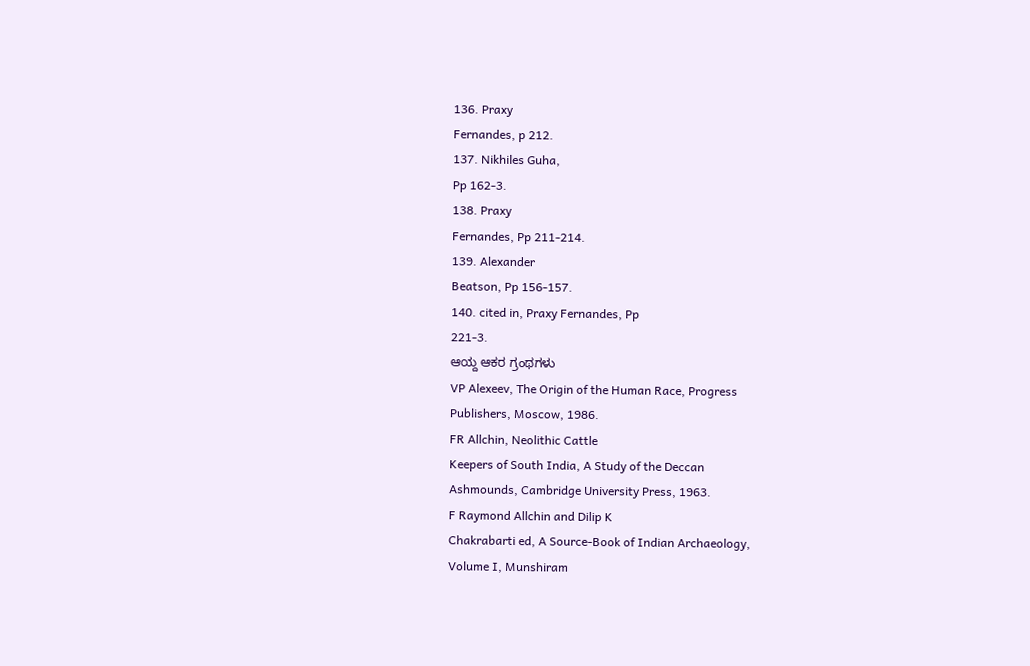136. Praxy
Fernandes, p 212.
137. Nikhiles Guha,
Pp 162-3.
138. Praxy
Fernandes, Pp 211-214.
139. Alexander
Beatson, Pp 156-157.
140. cited in, Praxy Fernandes, Pp
221-3.
ಆಯ್ದ ಆಕರ ಗ್ರಂಥಗಳು
VP Alexeev, The Origin of the Human Race, Progress
Publishers, Moscow, 1986.
FR Allchin, Neolithic Cattle
Keepers of South India, A Study of the Deccan
Ashmounds, Cambridge University Press, 1963.
F Raymond Allchin and Dilip K
Chakrabarti ed, A Source-Book of Indian Archaeology,
Volume I, Munshiram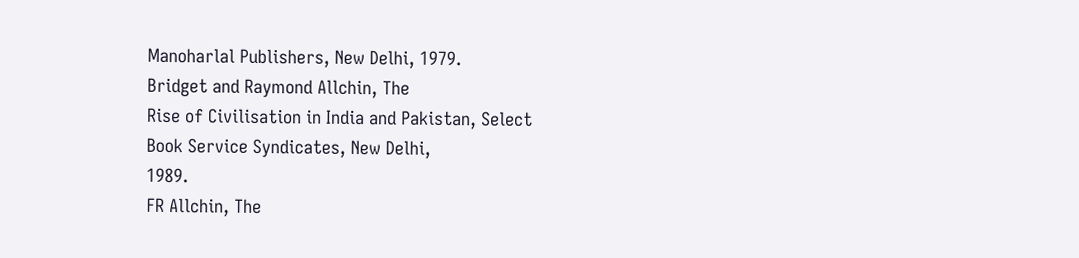Manoharlal Publishers, New Delhi, 1979.
Bridget and Raymond Allchin, The
Rise of Civilisation in India and Pakistan, Select
Book Service Syndicates, New Delhi,
1989.
FR Allchin, The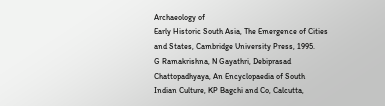Archaeology of
Early Historic South Asia, The Emergence of Cities
and States, Cambridge University Press, 1995.
G Ramakrishna, N Gayathri, Debiprasad
Chattopadhyaya, An Encyclopaedia of South
Indian Culture, KP Bagchi and Co, Calcutta,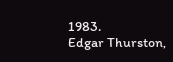1983.
Edgar Thurston,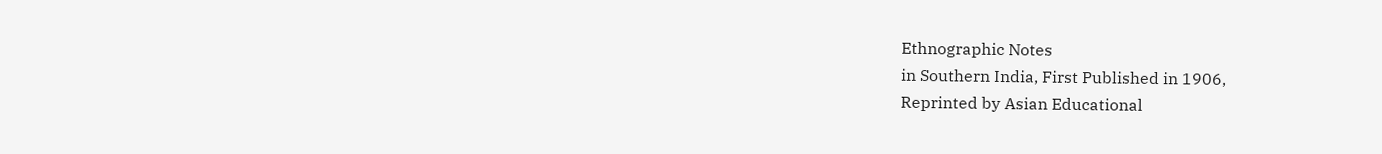Ethnographic Notes
in Southern India, First Published in 1906,
Reprinted by Asian Educational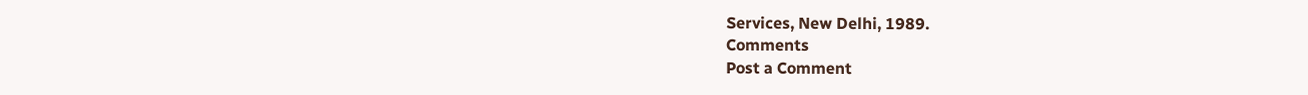Services, New Delhi, 1989.
Comments
Post a Comment